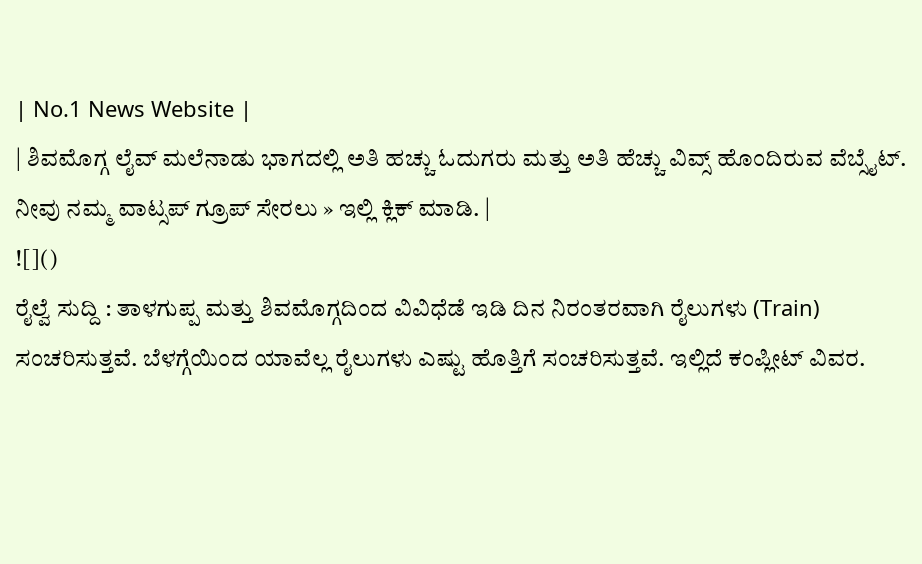| No.1 News Website |
| ಶಿವಮೊಗ್ಗ ಲೈವ್ ಮಲೆನಾಡು ಭಾಗದಲ್ಲಿ ಅತಿ ಹಚ್ಚು ಓದುಗರು ಮತ್ತು ಅತಿ ಹೆಚ್ಚು ವಿವ್ಸ್ ಹೊಂದಿರುವ ವೆಬ್ಸೈಟ್. ನೀವು ನಮ್ಮ ವಾಟ್ಸಪ್ ಗ್ರೂಪ್ ಸೇರಲು » ಇಲ್ಲಿ ಕ್ಲಿಕ್ ಮಾಡಿ. |
![]()
ರೈಲ್ವೆ ಸುದ್ದಿ : ತಾಳಗುಪ್ಪ ಮತ್ತು ಶಿವಮೊಗ್ಗದಿಂದ ವಿವಿಧೆಡೆ ಇಡಿ ದಿನ ನಿರಂತರವಾಗಿ ರೈಲುಗಳು (Train) ಸಂಚರಿಸುತ್ತವೆ. ಬೆಳಗ್ಗೆಯಿಂದ ಯಾವೆಲ್ಲ ರೈಲುಗಳು ಎಷ್ಟು ಹೊತ್ತಿಗೆ ಸಂಚರಿಸುತ್ತವೆ. ಇಲ್ಲಿದೆ ಕಂಪ್ಲೀಟ್ ವಿವರ.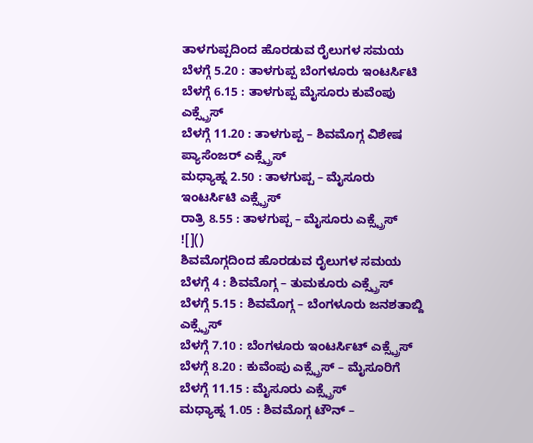ತಾಳಗುಪ್ಪದಿಂದ ಹೊರಡುವ ರೈಲುಗಳ ಸಮಯ
ಬೆಳಗ್ಗೆ 5.20 : ತಾಳಗುಪ್ಪ ಬೆಂಗಳೂರು ಇಂಟರ್ಸಿಟಿ
ಬೆಳಗ್ಗೆ 6.15 : ತಾಳಗುಪ್ಪ ಮೈಸೂರು ಕುವೆಂಪು ಎಕ್ಸ್ಪ್ರೆಸ್
ಬೆಳಗ್ಗೆ 11.20 : ತಾಳಗುಪ್ಪ – ಶಿವಮೊಗ್ಗ ವಿಶೇಷ ಪ್ಯಾಸೆಂಜರ್ ಎಕ್ಸ್ಪ್ರೆಸ್
ಮಧ್ಯಾಹ್ನ 2.50 : ತಾಳಗುಪ್ಪ – ಮೈಸೂರು ಇಂಟರ್ಸಿಟಿ ಎಕ್ಸ್ಪ್ರೆಸ್
ರಾತ್ರಿ 8.55 : ತಾಳಗುಪ್ಪ – ಮೈಸೂರು ಎಕ್ಸ್ಪ್ರೆಸ್
![]()
ಶಿವಮೊಗ್ಗದಿಂದ ಹೊರಡುವ ರೈಲುಗಳ ಸಮಯ
ಬೆಳಗ್ಗೆ 4 : ಶಿವಮೊಗ್ಗ – ತುಮಕೂರು ಎಕ್ಸ್ಪ್ರೆಸ್
ಬೆಳಗ್ಗೆ 5.15 : ಶಿವಮೊಗ್ಗ – ಬೆಂಗಳೂರು ಜನಶತಾಬ್ದಿ ಎಕ್ಸ್ಪ್ರೆಸ್
ಬೆಳಗ್ಗೆ 7.10 : ಬೆಂಗಳೂರು ಇಂಟರ್ಸಿಟ್ ಎಕ್ಸ್ಪ್ರೆಸ್
ಬೆಳಗ್ಗೆ 8.20 : ಕುವೆಂಪು ಎಕ್ಸ್ಪ್ರೆಸ್ – ಮೈಸೂರಿಗೆ
ಬೆಳಗ್ಗೆ 11.15 : ಮೈಸೂರು ಎಕ್ಸ್ಪ್ರೆಸ್
ಮಧ್ಯಾಹ್ನ 1.05 : ಶಿವಮೊಗ್ಗ ಟೌನ್ –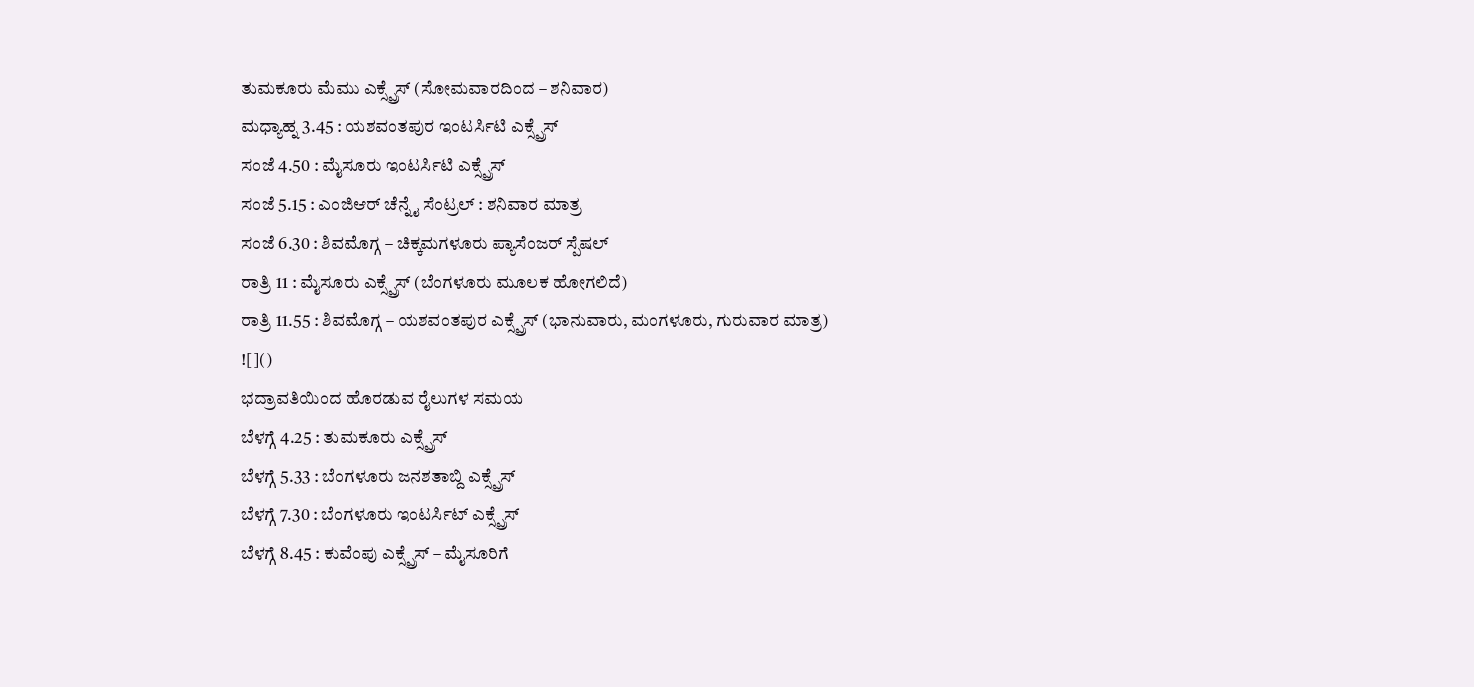ತುಮಕೂರು ಮೆಮು ಎಕ್ಸ್ಪ್ರೆಸ್ (ಸೋಮವಾರದಿಂದ – ಶನಿವಾರ)
ಮಧ್ಯಾಹ್ನ 3.45 : ಯಶವಂತಪುರ ಇಂಟರ್ಸಿಟಿ ಎಕ್ಸ್ಪ್ರೆಸ್
ಸಂಜೆ 4.50 : ಮೈಸೂರು ಇಂಟರ್ಸಿಟಿ ಎಕ್ಸ್ಪ್ರೆಸ್
ಸಂಜೆ 5.15 : ಎಂಜಿಆರ್ ಚೆನ್ನೈ ಸೆಂಟ್ರಲ್ : ಶನಿವಾರ ಮಾತ್ರ
ಸಂಜೆ 6.30 : ಶಿವಮೊಗ್ಗ – ಚಿಕ್ಕಮಗಳೂರು ಪ್ಯಾಸೆಂಜರ್ ಸ್ಪೆಷಲ್
ರಾತ್ರಿ 11 : ಮೈಸೂರು ಎಕ್ಸ್ಪ್ರೆಸ್ (ಬೆಂಗಳೂರು ಮೂಲಕ ಹೋಗಲಿದೆ)
ರಾತ್ರಿ 11.55 : ಶಿವಮೊಗ್ಗ – ಯಶವಂತಪುರ ಎಕ್ಸ್ಪ್ರೆಸ್ (ಭಾನುವಾರು, ಮಂಗಳೂರು, ಗುರುವಾರ ಮಾತ್ರ)
![]()
ಭದ್ರಾವತಿಯಿಂದ ಹೊರಡುವ ರೈಲುಗಳ ಸಮಯ
ಬೆಳಗ್ಗೆ 4.25 : ತುಮಕೂರು ಎಕ್ಸ್ಪ್ರೆಸ್
ಬೆಳಗ್ಗೆ 5.33 : ಬೆಂಗಳೂರು ಜನಶತಾಬ್ದಿ ಎಕ್ಸ್ಪ್ರೆಸ್
ಬೆಳಗ್ಗೆ 7.30 : ಬೆಂಗಳೂರು ಇಂಟರ್ಸಿಟ್ ಎಕ್ಸ್ಪ್ರೆಸ್
ಬೆಳಗ್ಗೆ 8.45 : ಕುವೆಂಪು ಎಕ್ಸ್ಪ್ರೆಸ್ – ಮೈಸೂರಿಗೆ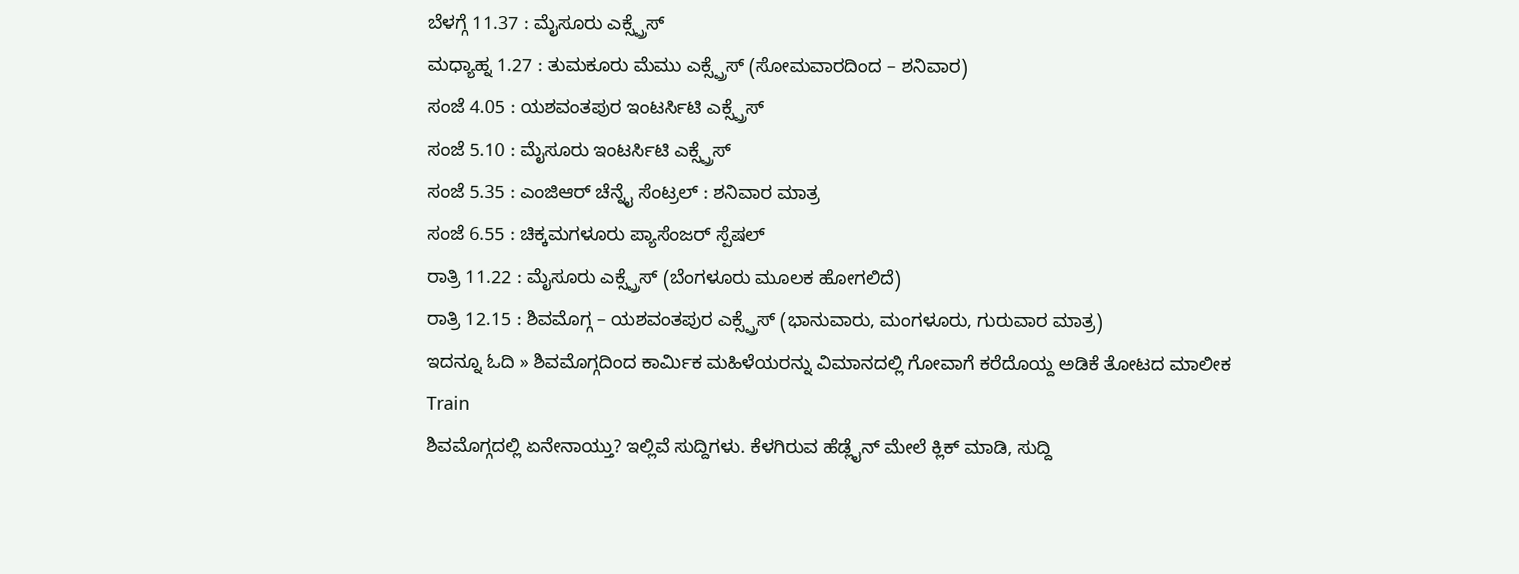ಬೆಳಗ್ಗೆ 11.37 : ಮೈಸೂರು ಎಕ್ಸ್ಪ್ರೆಸ್
ಮಧ್ಯಾಹ್ನ 1.27 : ತುಮಕೂರು ಮೆಮು ಎಕ್ಸ್ಪ್ರೆಸ್ (ಸೋಮವಾರದಿಂದ – ಶನಿವಾರ)
ಸಂಜೆ 4.05 : ಯಶವಂತಪುರ ಇಂಟರ್ಸಿಟಿ ಎಕ್ಸ್ಪ್ರೆಸ್
ಸಂಜೆ 5.10 : ಮೈಸೂರು ಇಂಟರ್ಸಿಟಿ ಎಕ್ಸ್ಪ್ರೆಸ್
ಸಂಜೆ 5.35 : ಎಂಜಿಆರ್ ಚೆನ್ನೈ ಸೆಂಟ್ರಲ್ : ಶನಿವಾರ ಮಾತ್ರ
ಸಂಜೆ 6.55 : ಚಿಕ್ಕಮಗಳೂರು ಪ್ಯಾಸೆಂಜರ್ ಸ್ಪೆಷಲ್
ರಾತ್ರಿ 11.22 : ಮೈಸೂರು ಎಕ್ಸ್ಪ್ರೆಸ್ (ಬೆಂಗಳೂರು ಮೂಲಕ ಹೋಗಲಿದೆ)
ರಾತ್ರಿ 12.15 : ಶಿವಮೊಗ್ಗ – ಯಶವಂತಪುರ ಎಕ್ಸ್ಪ್ರೆಸ್ (ಭಾನುವಾರು, ಮಂಗಳೂರು, ಗುರುವಾರ ಮಾತ್ರ)
ಇದನ್ನೂ ಓದಿ » ಶಿವಮೊಗ್ಗದಿಂದ ಕಾರ್ಮಿಕ ಮಹಿಳೆಯರನ್ನು ವಿಮಾನದಲ್ಲಿ ಗೋವಾಗೆ ಕರೆದೊಯ್ದ ಅಡಿಕೆ ತೋಟದ ಮಾಲೀಕ
Train
ಶಿವಮೊಗ್ಗದಲ್ಲಿ ಏನೇನಾಯ್ತು? ಇಲ್ಲಿವೆ ಸುದ್ದಿಗಳು. ಕೆಳಗಿರುವ ಹೆಡ್ಲೈನ್ ಮೇಲೆ ಕ್ಲಿಕ್ ಮಾಡಿ, ಸುದ್ದಿ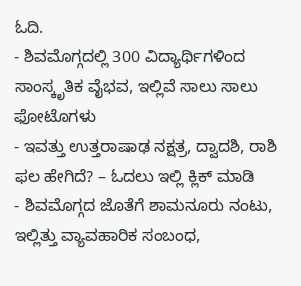ಓದಿ.
- ಶಿವಮೊಗ್ಗದಲ್ಲಿ 300 ವಿದ್ಯಾರ್ಥಿಗಳಿಂದ ಸಾಂಸ್ಕೃತಿಕ ವೈಭವ, ಇಲ್ಲಿವೆ ಸಾಲು ಸಾಲು ಫೋಟೊಗಳು
- ಇವತ್ತು ಉತ್ತರಾಷಾಢ ನಕ್ಷತ್ರ, ದ್ವಾದಶಿ, ರಾಶಿ ಫಲ ಹೇಗಿದೆ? – ಓದಲು ಇಲ್ಲಿ ಕ್ಲಿಕ್ ಮಾಡಿ
- ಶಿವಮೊಗ್ಗದ ಜೊತೆಗೆ ಶಾಮನೂರು ನಂಟು, ಇಲ್ಲಿತ್ತು ವ್ಯಾವಹಾರಿಕ ಸಂಬಂಧ,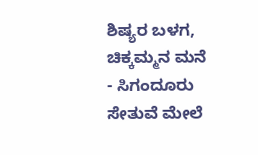ಶಿಷ್ಯರ ಬಳಗ, ಚಿಕ್ಕಮ್ಮನ ಮನೆ
- ಸಿಗಂದೂರು ಸೇತುವೆ ಮೇಲೆ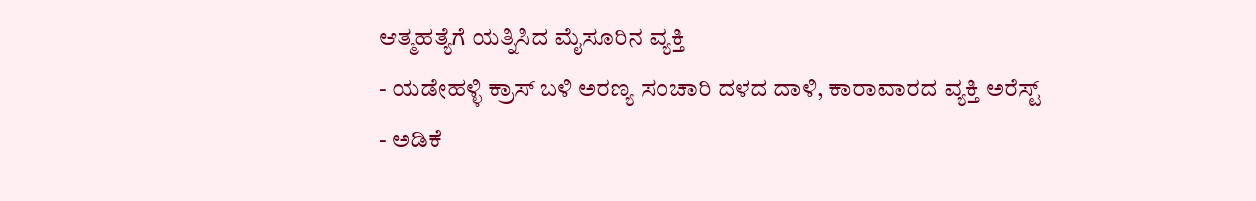ಆತ್ಮಹತ್ಯೆಗೆ ಯತ್ನಿಸಿದ ಮೈಸೂರಿನ ವ್ಯಕ್ತಿ
- ಯಡೇಹಳ್ಳಿ ಕ್ರಾಸ್ ಬಳಿ ಅರಣ್ಯ ಸಂಚಾರಿ ದಳದ ದಾಳಿ, ಕಾರಾವಾರದ ವ್ಯಕ್ತಿ ಅರೆಸ್ಟ್
- ಅಡಿಕೆ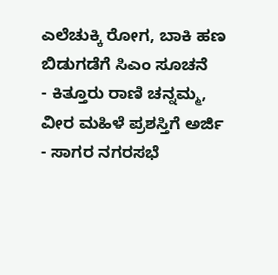ಎಲೆಚುಕ್ಕಿ ರೋಗ, ಬಾಕಿ ಹಣ ಬಿಡುಗಡೆಗೆ ಸಿಎಂ ಸೂಚನೆ
- ಕಿತ್ತೂರು ರಾಣಿ ಚನ್ನಮ್ಮ, ವೀರ ಮಹಿಳೆ ಪ್ರಶಸ್ತಿಗೆ ಅರ್ಜಿ
- ಸಾಗರ ನಗರಸಭೆ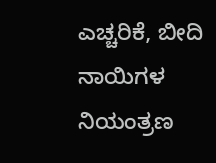ಎಚ್ಚರಿಕೆ, ಬೀದಿ ನಾಯಿಗಳ ನಿಯಂತ್ರಣ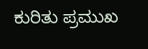ಕುರಿತು ಪ್ರಮುಖ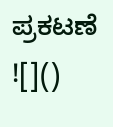ಪ್ರಕಟಣೆ
![]()